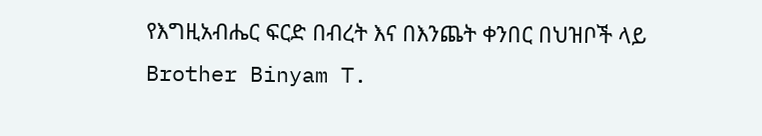የእግዚአብሔር ፍርድ በብረት እና በእንጨት ቀንበር በህዝቦች ላይ
Brother Binyam T.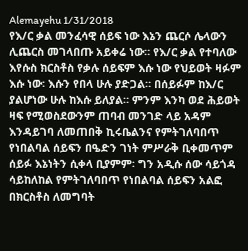Alemayehu 1/31/2018
የእ/ር ቃል መንፈሳዊ ሰይፍ ነው እኔን ጨርሶ ሌላውን ሊጨርስ መገላበጡ አይቀሬ ነው። የእ/ር ቃል የተባለው እየሱስ ክርስቶስ የቃሉ ሰይፍም እሱ ነው የህይወት ዛፉም እሱ ነው፡ እሱን የበላ ሁሉ ያድጋል። በሰይፉም ከእ/ር ያልሆነው ሁሉ ከእሱ ይለያል። ምንም እንካ ወደ ሕይወት ዛፍ የሚወስደውንም ጠባብ መንገድ ላይ አዳም እንዳይገባ ለመጠበቅ ኪሩቤልንና የምትገለባበጥ የነበልባል ሰይፍን በዔድን ገነት ምሥራቅ ቢቀመጥም ሰይፉ እኔነትን ሲቀላ ቢያምም፡ ግን አዲሱ ሰው ሳይጎዳ ሳይከለከል የምትገለባበጥ የነበልባል ሰይፍን አልፎ በክርስቶስ ለመግባት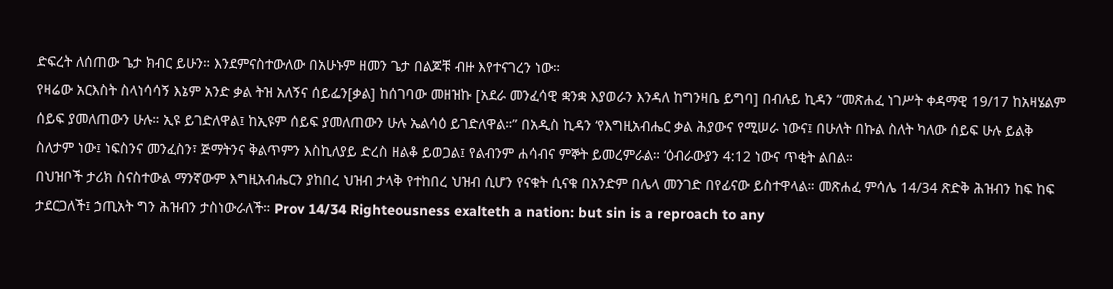ድፍረት ለሰጠው ጌታ ክብር ይሁን። እንደምናስተውለው በአሁኑም ዘመን ጌታ በልጆቹ ብዙ እየተናገረን ነው።
የዛሬው አርእስት ስላነሳሳኝ እኔም አንድ ቃል ትዝ አለኝና ሰይፌን[ቃል] ከሰገባው መዘዝኩ [አደራ መንፈሳዊ ቋንቋ እያወራን እንዳለ ከግንዛቤ ይግባ] በብሉይ ኪዳን “መጽሐፈ ነገሥት ቀዳማዊ 19/17 ከአዛሄልም ሰይፍ ያመለጠውን ሁሉ። ኢዩ ይገድለዋል፤ ከኢዩም ሰይፍ ያመለጠውን ሁሉ ኤልሳዕ ይገድለዋል።” በአዲስ ኪዳን ‘የእግዚአብሔር ቃል ሕያውና የሚሠራ ነውና፤ በሁለት በኩል ስለት ካለው ሰይፍ ሁሉ ይልቅ ስለታም ነው፤ ነፍስንና መንፈስን፣ ጅማትንና ቅልጥምን እስኪለያይ ድረስ ዘልቆ ይወጋል፤ የልብንም ሐሳብና ምኞት ይመረምራል። ‘ዕብራውያን 4:12 ነውና ጥቂት ልበል።
በህዝቦች ታሪክ ስናስተውል ማንኛውም እግዚአብሔርን ያከበረ ህዝብ ታላቅ የተከበረ ህዝብ ሲሆን የናቁት ሲናቁ በአንድም በሌላ መንገድ በየፊናው ይስተዋላል። መጽሐፈ ምሳሌ 14/34 ጽድቅ ሕዝብን ከፍ ከፍ ታደርጋለች፤ ኃጢአት ግን ሕዝብን ታስነውራለች። Prov 14/34 Righteousness exalteth a nation: but sin is a reproach to any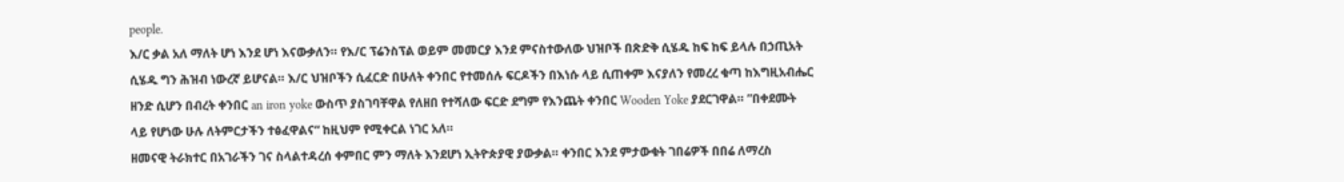people.
እ/ር ቃል አለ ማለት ሆነ እንደ ሆነ እናውቃለን። የእ/ር ፕሬንስፕል ወይም መመርያ እንደ ምናስተውለው ህዝቦች በጽድቅ ሲሄዱ ከፍ ከፍ ይላሉ በኃጢአት ሲሄዱ ግን ሕዝብ ነውረኛ ይሆናል። እ/ር ህዝቦችን ሲፈርድ በሁለት ቀንበር የተመሰሉ ፍርዶችን በእነሱ ላይ ሲጠቀም እናያለን የመረረ ቁጣ ከእግዚአብሔር ዘንድ ሲሆን በብረት ቀንበር an iron yoke ውስጥ ያስገባቸዋል የለዘበ የተሻለው ፍርድ ደግም የእንጨት ቀንበር Wooden Yoke ያደርገዋል። ”በቀደሙት ላይ የሆነው ሁሉ ለትምርታችን ተፅፈዋልና“ ከዚህም የሚቀርል ነገር አለ።
ዘመናዊ ትራክተር በአገራችን ገና ስላልተዳረሰ ቀምበር ምን ማለት እንደሆነ ኢትዮጵያዊ ያውቃል። ቀንበር እንደ ምታውቁት ገበሬዎች በበሬ ለማረስ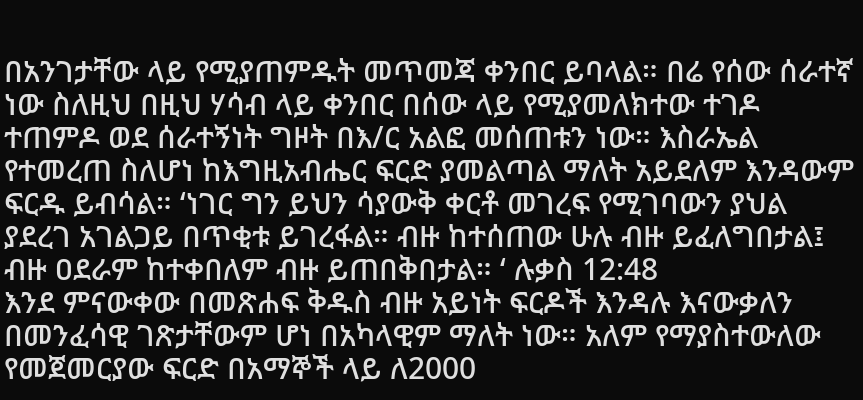በአንገታቸው ላይ የሚያጠምዱት መጥመጃ ቀንበር ይባላል። በሬ የሰው ሰራተኛ ነው ስለዚህ በዚህ ሃሳብ ላይ ቀንበር በሰው ላይ የሚያመለክተው ተገዶ ተጠምዶ ወደ ሰራተኝነት ግዞት በእ/ር አልፎ መሰጠቱን ነው። እስራኤል የተመረጠ ስለሆነ ከእግዚአብሔር ፍርድ ያመልጣል ማለት አይደለም እንዳውም ፍርዱ ይብሳል። ‘ነገር ግን ይህን ሳያውቅ ቀርቶ መገረፍ የሚገባውን ያህል ያደረገ አገልጋይ በጥቂቱ ይገረፋል። ብዙ ከተሰጠው ሁሉ ብዙ ይፈለግበታል፤ ብዙ ዐደራም ከተቀበለም ብዙ ይጠበቅበታል። ‘ ሉቃስ 12:48
እንደ ምናውቀው በመጽሐፍ ቅዱስ ብዙ አይነት ፍርዶች እንዳሉ እናውቃለን በመንፈሳዊ ገጽታቸውም ሆነ በአካላዊም ማለት ነው። አለም የማያስተውለው የመጀመርያው ፍርድ በአማኞች ላይ ለ2000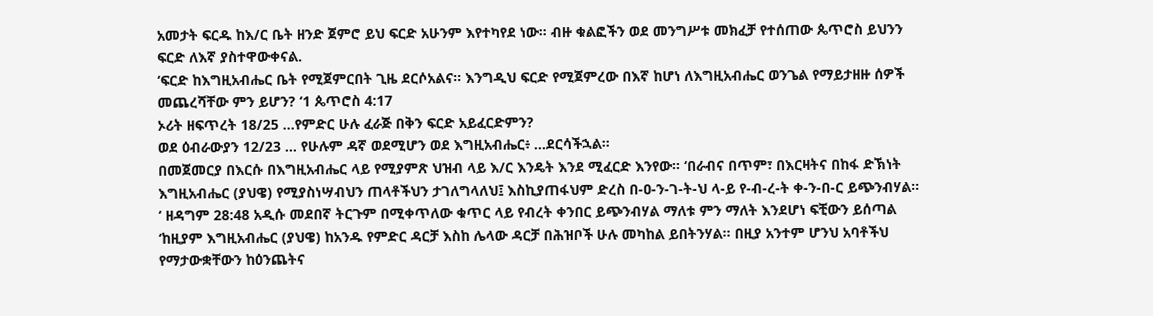አመታት ፍርዱ ከእ/ር ቤት ዘንድ ጀምሮ ይህ ፍርድ አሁንም እየተካየደ ነው። ብዙ ቁልፎችን ወደ መንግሥቱ መክፈቻ የተሰጠው ጴጥሮስ ይህንን ፍርድ ለእኛ ያስተዋውቀናል.
‘ፍርድ ከእግዚአብሔር ቤት የሚጀምርበት ጊዜ ደርሶአልና። እንግዲህ ፍርድ የሚጀምረው በእኛ ከሆነ ለእግዚአብሔር ወንጌል የማይታዘዙ ሰዎች መጨረሻቸው ምን ይሆን? ‘1 ጴጥሮስ 4:17
ኦሪት ዘፍጥረት 18/25 …የምድር ሁሉ ፈራጅ በቅን ፍርድ አይፈርድምን?
ወደ ዕብራውያን 12/23 … የሁሉም ዳኛ ወደሚሆን ወደ እግዚአብሔር፥ …ደርሳችኋል።
በመጀመርያ በእርሱ በእግዚአብሔር ላይ የሚያምጽ ህዝብ ላይ እ/ር እንዴት እንደ ሚፈርድ እንየው። ‘በራብና በጥም፣ በእርዛትና በከፋ ድኽነት እግዚአብሔር (ያህዌ) የሚያስነሣብህን ጠላቶችህን ታገለግላለህ፤ እስኪያጠፋህም ድረስ በ-ዐ-ን-ገ-ት-ህ ላ-ይ የ-ብ-ረ-ት ቀ-ን-በ-ር ይጭንብሃል። ‘ ዘዳግም 28:48 አዲሱ መደበኛ ትርጉም በሚቀጥለው ቁጥር ላይ የብረት ቀንበር ይጭንብሃል ማለቱ ምን ማለት እንደሆነ ፍቺውን ይሰጣል
‘ከዚያም እግዚአብሔር (ያህዌ) ከአንዱ የምድር ዳርቻ እስከ ሌላው ዳርቻ በሕዝቦች ሁሉ መካከል ይበትንሃል። በዚያ አንተም ሆንህ አባቶችህ የማታውቋቸውን ከዕንጨትና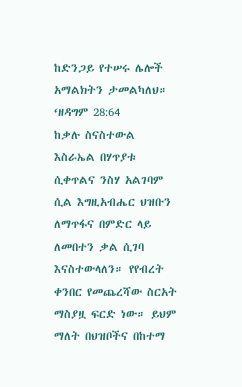ከድንጋይ የተሠሩ ሌሎች አማልክትን ታመልካለህ። ‘ዘዳግም 28:64
ከቃሉ ስናስተውል እስራኤል በሃጥያቱ ሲቀጥልና ንስሃ አልገባም ሲል እግዚአብሔር ህዝቡን ለማጥፋና በምድር ላይ ለመበተን ቃል ሲገባ እናስተውላለን። የየብረት ቀንበር የመጨረሻው ስርአት ማስያዟ ፍርድ ነው። ይህም ማለት በህዝቦችና በከተማ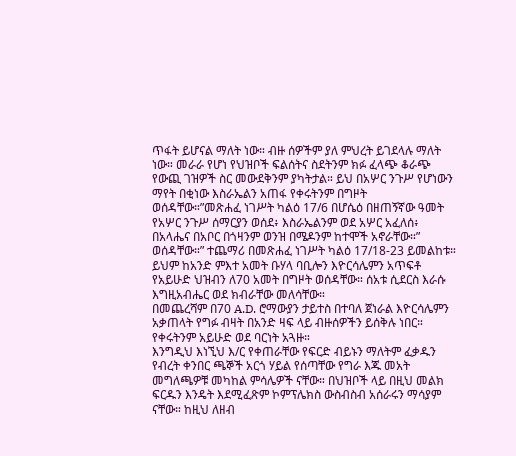ጥፋት ይሆናል ማለት ነው። ብዙ ሰዎችም ያለ ምህረት ይገደላሉ ማለት ነው። መራራ የሆነ የህዝቦች ፍልሰትና ስደትንም ክፉ ፈላጭ ቆራጭ የውጪ ገዝዎች ስር መውደቅንም ያካትታል። ይህ በአሦር ንጉሥ የሆነውን ማየት በቂነው እስራኤልን አጠፋ የቀሩትንም በግዞት ወሰዳቸው።”መጽሐፈ ነገሥት ካልዕ 17/6 በሆሴዕ በዘጠኝኛው ዓመት የአሦር ንጉሥ ሰማርያን ወሰደ፥ እስራኤልንም ወደ አሦር አፈለሰ፥ በአላሔና በአቦር በጎዛንም ወንዝ በሜዶንም ከተሞች አኖራቸው።” ወሰዳቸው።” ተጨማሪ በመጽሐፈ ነገሥት ካልዕ 17/18-23 ይመልከቱ።
ይህም ከአንድ ምእተ አመት ቡሃላ ባቢሎን እዮርሳሌምን አጥፍቶ የአይሁድ ህዝብን ለ70 አመት በግዞት ወሰዳቸው። ሰአቱ ሲደርስ እራሱ እግዚአብሔር ወደ ክብራቸው መለሳቸው።
በመጨረሻም በ70 A.D. ሮማውያን ታይተስ በተባለ ጀነራል እዮርሳሌምን አቃጠላት የግፉ ብዛት በአንድ ዛፍ ላይ ብዙሰዎችን ይሰቅሉ ነበር። የቀሩትንም አይሁድ ወደ ባርነት አጓዙ።
እንግዲህ እነኚህ እ/ር የቀጠራቸው የፍርድ ብይኑን ማለትም ፈቃዱን የብረት ቀንበር ጫኞች አርጎ ሃይል የሰጣቸው የግራ እጁ መአት መግለጫዎቹ መካከል ምሳሌዎች ናቸው። በህዝቦች ላይ በዚህ መልክ ፍርዱን እንዴት እደሚፈጽም ኮምፕሌክስ ውስብስብ አሰራሩን ማሳያም ናቸው። ከዚህ ለዘብ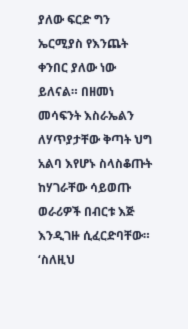ያለው ፍርድ ግን ኤርሚያስ የእንጨት ቀንበር ያለው ነው ይለናል። በዘመነ መሳፍንት እስራኤልን ለሃጥያታቸው ቅጣት ህግ አልባ እየሆኑ ስላስቆጡት ከሃገራቸው ሳይወጡ ወራሪዎች በብርቱ እጅ እንዲገዙ ሲፈርድባቸው።
‘ስለዚህ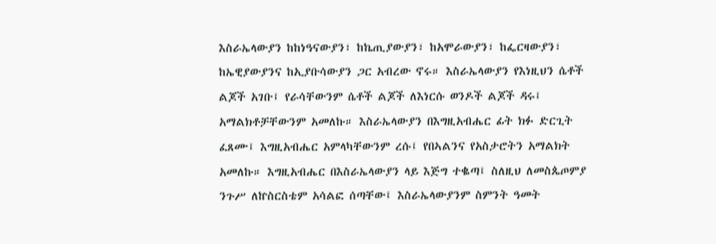እስራኤላውያን ከከነዓናውያን፣ ከኬጢያውያን፣ ከአሞራውያን፣ ከፌርዛውያን፣ ከኤዊያውያንና ከኢያቡሳውያን ጋር አብረው ኖሩ። እስራኤላውያን የእነዚህን ሴቶች ልጆች አገቡ፤ የራሳቸውንም ሴቶች ልጆች ለእነርሱ ወንዶች ልጆች ዳሩ፤ አማልክቶቻቸውንም አመለኩ። እስራኤላውያን በእግዚአብሔር ፊት ክፉ ድርጊት ፈጸሙ፤ እግዚአብሔር አምላካቸውንም ረሱ፤ የበኣልንና የአስታሮትን አማልክት አመለኩ። እግዚአብሔር በእስራኤላውያን ላይ እጅግ ተቈጣ፤ ስለዚህ ለመስጴጦምያ ንጉሥ ለኵስርስቴም አሳልፎ ሰጣቸው፤ እስራኤላውያንም ስምንት ዓመት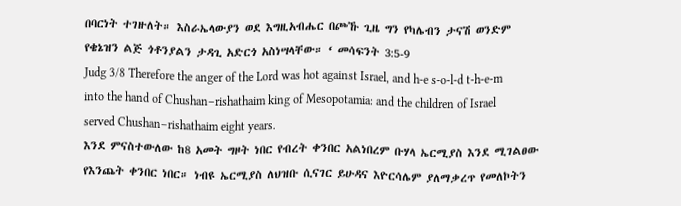በባርነት ተገዙለት። እስራኤላውያን ወደ እግዚአብሔር በጮኹ ጊዜ ግን የካሌብን ታናሽ ወንድም የቄኔዝን ልጅ ጎቶንያልን ታዳጊ አድርጎ አስነሣላቸው። ‘ መሳፍንት 3:5-9
Judg 3/8 Therefore the anger of the Lord was hot against Israel, and h-e s-o-l-d t-h-e-m into the hand of Chushan–rishathaim king of Mesopotamia: and the children of Israel served Chushan–rishathaim eight years.
እንደ ምናስተውለው ከ8 አመት ግዞት ነበር የብረት ቀንበር አልነበረም ቡሃላ ኤርሚያስ እንደ ሚገልፀው የእንጨት ቀንበር ነበር። ነብዩ ኤርሚያስ ለህዝቡ ሲናገር ይሁዳና እዮርሳሌም ያለማቃረጥ የመለኮትን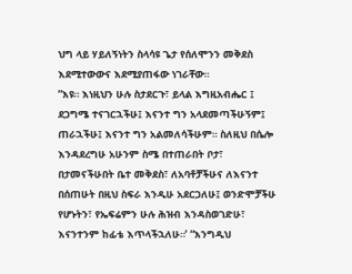ህግ ላይ ሃይለኝነትን ስላሳዩ ጌታ የሰለሞንን መቅደስ እደሚተውውና እደሚያጠፋው ነገራቸው።
”እዩ። እነዚህን ሁሉ ስታደርጉ፣ ይላል እግዚአብሔር ፤ ደጋግሜ ተናገርኋችሁ፤ እናንተ ግን አላደመጣችሁኝም፤ ጠራኋችሁ፤ እናንተ ግን አልመለሳችሁም። ስለዚህ በሴሎ እንዳደረግሁ አሁንም ስሜ በተጠራበት ቦታ፣ በታመናችሁበት ቤተ መቅደስ፣ ለአባቶቻችሁና ለእናንተ በሰጠሁት በዚህ ስፍራ እንዲሁ አደርጋለሁ፤ ወንድሞቻችሁ የሆኑትን፣ የኤፍሬምን ሁሉ ሕዝብ እንዳስወገድሁ፣ እናንተንም ከፊቴ እጥላችኋለሁ።’ “እንግዲህ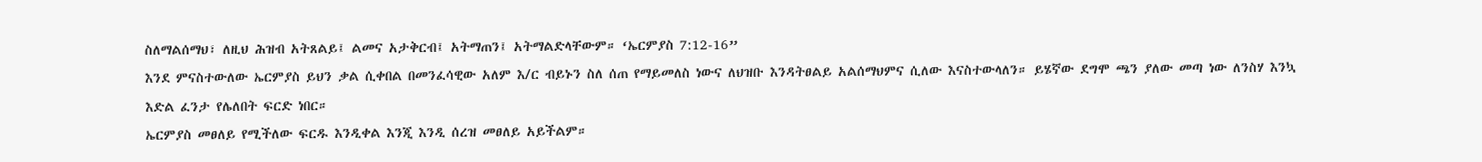ስለማልሰማህ፣ ለዚህ ሕዝብ አትጸልይ፤ ልመና አታቅርብ፤ አትማጠን፤ አትማልድላቸውም። ‘ኤርምያስ 7:12-16”
እንደ ምናስተውለው ኤርምያስ ይህን ቃል ሲቀበል በመንፈሳዊው አለም እ/ር ብይኑን ስለ ሰጠ የማይመለስ ነውና ለህዝቡ እንዳትፀልይ አልሰማህምና ሲለው እናስተውላለን። ይሄኛው ደግሞ ጫን ያለው መጣ ነው ለንስሃ እንኳ እድል ፈንታ የሌለበት ፍርድ ነበር።
ኤርምያስ መፀለይ የሚችለው ፍርዱ እንዲቀል እንጂ እንዲ ሰረዝ መፀለይ አይችልም።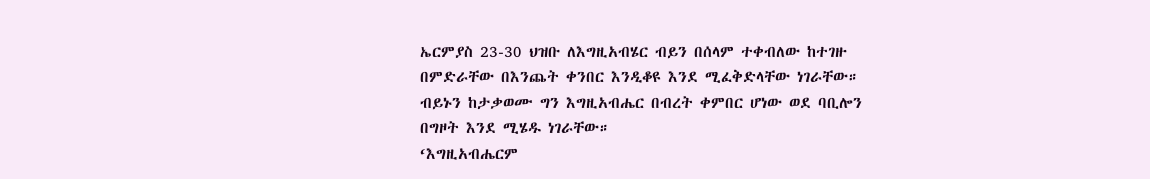ኤርምያስ 23-30 ህዝቡ ለእግዚአብሄር ብይን በሰላም ተቀብለው ከተገዙ በምድራቸው በእንጨት ቀንበር እንዲቆዩ እንደ ሚፈቅድላቸው ነገራቸው። ብይኑን ከታቃወሙ ግን እግዚአብሔር በብረት ቀምበር ሆነው ወደ ባቢሎን በግዞት እንደ ሚሄዱ ነገራቸው።
‘እግዚአብሔርም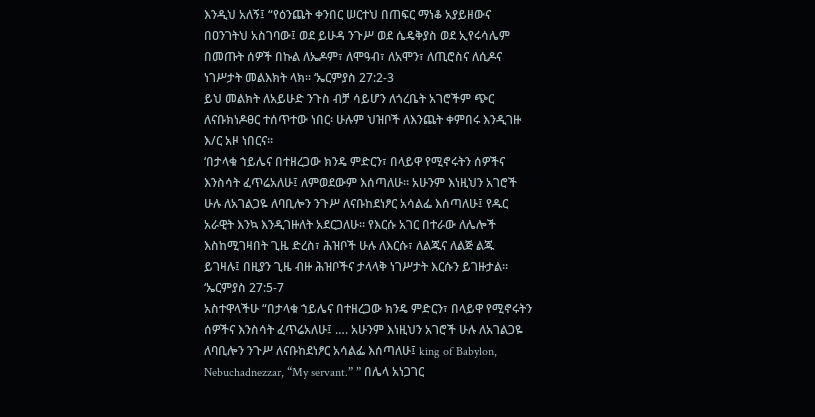እንዲህ አለኝ፤ “የዕንጨት ቀንበር ሠርተህ በጠፍር ማነቆ አያይዘውና በዐንገትህ አስገባው፤ ወደ ይሁዳ ንጉሥ ወደ ሴዴቅያስ ወደ ኢየሩሳሌም በመጡት ሰዎች በኩል ለኤዶም፣ ለሞዓብ፣ ለአሞን፣ ለጢሮስና ለሲዶና ነገሥታት መልእክት ላክ። ‘ኤርምያስ 27:2-3
ይህ መልክት ለአይሁድ ንጉስ ብቻ ሳይሆን ለጎረቤት አገሮችም ጭር ለናቡክነዶፀር ተሰጥተው ነበር፡ ሁሉም ህዝቦች ለእንጨት ቀምበሩ እንዲገዙ እ/ር አዞ ነበርና።
‘በታላቁ ኀይሌና በተዘረጋው ክንዴ ምድርን፣ በላይዋ የሚኖሩትን ሰዎችና እንስሳት ፈጥሬአለሁ፤ ለምወደውም እሰጣለሁ። አሁንም እነዚህን አገሮች ሁሉ ለአገልጋዬ ለባቢሎን ንጉሥ ለናቡከደነፆር አሳልፌ እሰጣለሁ፤ የዱር አራዊት እንኳ እንዲገዙለት አደርጋለሁ። የእርሱ አገር በተራው ለሌሎች እስከሚገዛበት ጊዜ ድረስ፣ ሕዝቦች ሁሉ ለእርሱ፣ ለልጁና ለልጅ ልጁ ይገዛሉ፤ በዚያን ጊዜ ብዙ ሕዝቦችና ታላላቅ ነገሥታት እርሱን ይገዙታል። ‘ኤርምያስ 27:5-7
አስተዋላችሁ “በታላቁ ኀይሌና በተዘረጋው ክንዴ ምድርን፣ በላይዋ የሚኖሩትን ሰዎችና እንስሳት ፈጥሬአለሁ፤ …. አሁንም እነዚህን አገሮች ሁሉ ለአገልጋዬ ለባቢሎን ንጉሥ ለናቡከደነፆር አሳልፌ እሰጣለሁ፤ king of Babylon, Nebuchadnezzar, “My servant.” ” በሌላ አነጋገር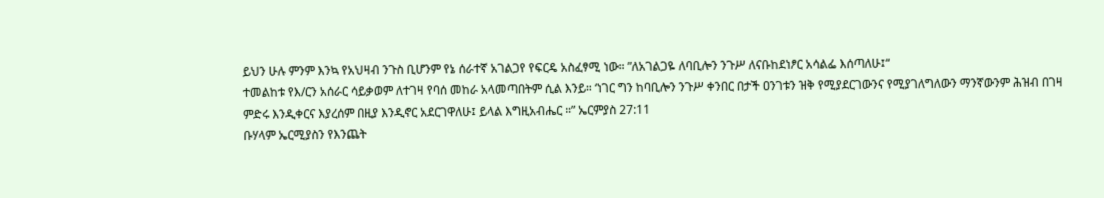ይህን ሁሉ ምንም እንኳ የአህዛብ ንጉስ ቢሆንም የኔ ሰራተኛ አገልጋየ የፍርዴ አስፈፃሚ ነው። ”ለአገልጋዬ ለባቢሎን ንጉሥ ለናቡከደነፆር አሳልፌ እሰጣለሁ፤“
ተመልከቱ የእ/ርን አሰራር ሳይቃወም ለተገዛ የባሰ መከራ አላመጣበትም ሲል እንይ። ‘ነገር ግን ከባቢሎን ንጉሥ ቀንበር በታች ዐንገቱን ዝቅ የሚያደርገውንና የሚያገለግለውን ማንኛውንም ሕዝብ በገዛ ምድሩ እንዲቀርና እያረሰም በዚያ እንዲኖር አደርገዋለሁ፤ ይላል እግዚአብሔር ።” ኤርምያስ 27:11
ቡሃላም ኤርሚያስን የእንጨት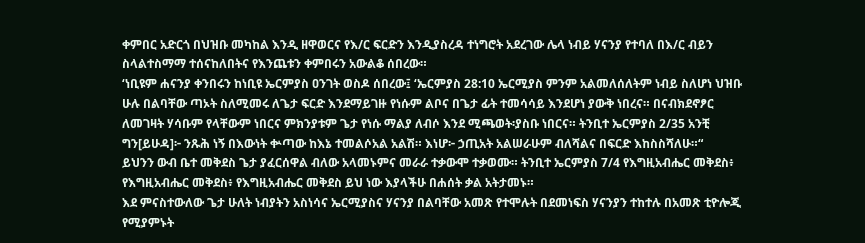ቀምበር አድርጎ በህዝቡ መካከል እንዲ ዘዋወርና የእ/ር ፍርድን እንዲያስረዳ ተነግሮት አደረገው ሌላ ነብይ ሃናንያ የተባለ በእ/ር ብይን ስላልተስማማ ተሰናከለበትና የእንጨቱን ቀምበሩን አውልቆ ሰበረው።
‘ነቢዩም ሐናንያ ቀንበሩን ከነቢዩ ኤርምያስ ዐንገት ወስዶ ሰበረው፤ ‘ኤርምያስ 28:10 ኤርሚያስ ምንም አልመለሰለትም ነብይ ስለሆነ ህዝቡ ሁሉ በልባቸው ጣኦት ስለሚመሩ ለጌታ ፍርድ እንደማይገዙ የነሱም ልቦና በጌታ ፊት ተመሳሳይ እንደሆነ ያውቅ ነበረና። በናብክደኖፆር ለመገዛት ሃሳቡም የላቸውም ነበርና ምክንያቱም ጌታ የነሱ ማልያ ለብሶ እንደ ሚጫወት፡ያስቡ ነበርና። ትንቢተ ኤርምያስ 2/35 አንቺ ግን[ይሁዳ]፦ ንጹሕ ነኝ በእውነት ቍጣው ከእኔ ተመልሶአል አልሽ። እነሆ፦ ኃጢአት አልሠራሁም ብለሻልና በፍርድ እከስስሻለሁ።“
ይህንን ውብ ቤተ መቅደስ ጌታ ያፈርሰዋል ብለው አላመኑምና መራራ ተቃውሞ ተቃወሙ። ትንቢተ ኤርምያስ 7/4 የእግዚአብሔር መቅደስ፥ የእግዚአብሔር መቅደስ፥ የእግዚአብሔር መቅደስ ይህ ነው እያላችሁ በሐሰት ቃል አትታመኑ።
እደ ምናስተውለው ጌታ ሁለት ነብያትን አስነሳና ኤርሚያስና ሃናንያ በልባቸው አመጽ የተሞሉት በደመነፍስ ሃናንያን ተከተሉ በአመጽ ቲዮሎጂ የሚያምኑት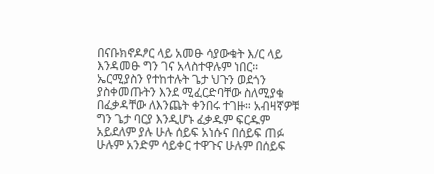በናቡክኖዶፆር ላይ አመፁ ሳያውቁት እ/ር ላይ እንዳመፁ ግን ገና አላስተዋሉም ነበር።
ኤርሚያስን የተከተሉት ጌታ ህጉን ወደጎን ያስቀመጡትን እንደ ሚፈርድባቸው ስለሚያቁ በፈቃዳቸው ለእንጨት ቀንበሩ ተገዙ። አብዛኛዎቹ ግን ጌታ ባርያ እንዲሆኑ ፈቃዱም ፍርዱም አይደለም ያሉ ሁሉ ሰይፍ አነሱና በሰይፍ ጠፉ ሁሉም አንድም ሳይቀር ተዋጉና ሁሉም በሰይፍ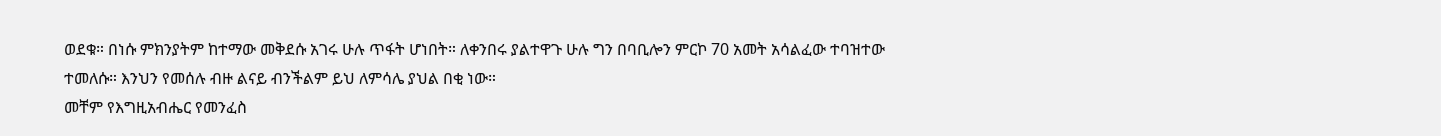ወደቁ። በነሱ ምክንያትም ከተማው መቅደሱ አገሩ ሁሉ ጥፋት ሆነበት። ለቀንበሩ ያልተዋጉ ሁሉ ግን በባቢሎን ምርኮ 70 አመት አሳልፈው ተባዝተው ተመለሱ። እንህን የመሰሉ ብዙ ልናይ ብንችልም ይህ ለምሳሌ ያህል በቂ ነው።
መቸም የእግዚአብሔር የመንፈስ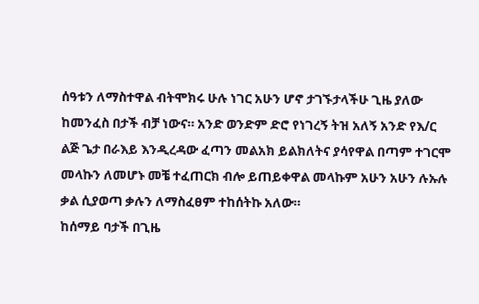ሰዓቱን ለማስተዋል ብትሞክሩ ሁሉ ነገር አሁን ሆኖ ታገኙታላችሁ ጊዜ ያለው ከመንፈስ በታች ብቻ ነውና። አንድ ወንድም ድሮ የነገረኝ ትዝ አለኝ አንድ የእ/ር ልጅ ጌታ በራእይ እንዲረዳው ፈጣን መልአክ ይልክለትና ያሳየዋል በጣም ተገርሞ መላኩን ለመሆኑ መቼ ተፈጠርክ ብሎ ይጠይቀዋል መላኩም አሁን አሁን ሉኡሉ ቃል ሲያወጣ ቃሉን ለማስፈፀም ተከሰትኩ አለው።
ከሰማይ ባታች በጊዜ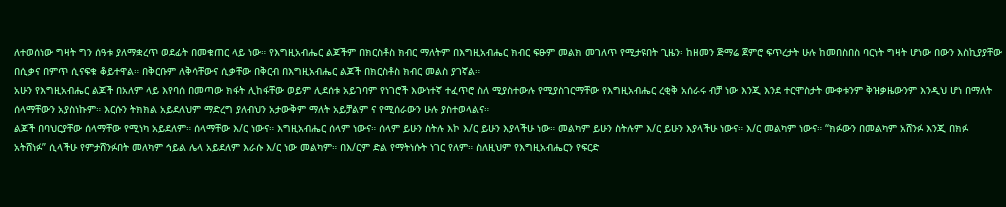ለተወሰነው ግዛት ግን ሰዓቱ ያለማቋረጥ ወደፊት በመቁጠር ላይ ነው። የእግዚአብሔር ልጆችም በክርስቶስ ክብር ማለትም በእግዚአብሔር ክብር ፍፁም መልክ መገለጥ የሚታዩበት ጊዜን፡ ከዘመን ጅማሬ ጀምሮ ፍጥረታት ሁሉ ከመበስበስ ባርነት ግዛት ሆነው በውን እስኪያያቸው በሲቃና በምጥ ሲናፍቁ ቆይተዋል። በቅርቡም ለቅሳቸውና ሲቃቸው በቅርብ በእግዚአብሔር ልጆች በክርስቶስ ክብር መልስ ያገኛል።
አሁን የእግዚአብሔር ልጆች በአለም ላይ እየባሰ በመጣው ክፋት ሊከፋቸው ወይም ሊደሰቱ አይገባም የነገሮች እውነተኛ ተፈጥሮ ስለ ሚያስተውሉ የሚያስገርማቸው የእግዚአብሔር ረቂቅ አሰራሩ ብቻ ነው እንጂ እንደ ተርሞስታት ሙቀቱንም ቅዝቃዜውንም እንዲህ ሆነ በማለት ሰላማቸውን አያስነኩም። እርሱን ትክክል አይደለህም ማድረግ ያለብህን አታውቅም ማለት አይቻልም ና የሚሰራውን ሁሉ ያስተወላልና።
ልጆች በባህርያቸው ሰላማቸው የሚነካ አይደለም። ሰላማቸው እ/ር ነውና። እግዚአብሔር ሰላም ነውና። ሰላም ይሁን ስትሉ እኮ እ/ር ይሁን እያላችሁ ነው። መልካም ይሁን ስትሉም እ/ር ይሁን እያላችሁ ነውና። እ/ር መልካም ነውና። “ክፉውን በመልካም አሸንፉ እንጂ በክፉ አትሸነፉ” ሲላችሁ የምታሸንፉበት መለካም ኅይል ሌላ አይደለም እራሱ እ/ር ነው መልካም። በእ/ርም ድል የማትነሱት ነገር የለም። ስለዚህም የእግዚአብሔርን የፍርድ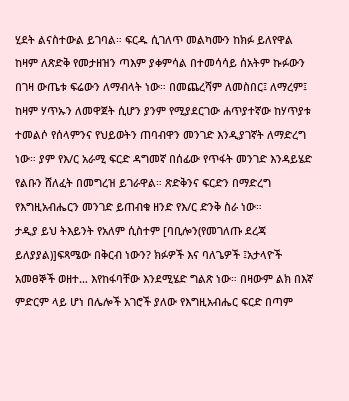ሂደት ልናስተውል ይገባል። ፍርዱ ሲገለጥ መልካሙን ከክፉ ይለየዋል ከዛም ለጽድቅ የመታዘዝን ጣእም ያቀምሳል በተመሳሳይ ሰአትም ኩፉውን በገዛ ውጤቱ ፍሬውን ለማብላት ነው። በመጨረሻም ለመስበር፤ ለማረም፤ ከዛም ሃጥኡን ለመዋጀት ሲሆን ያንም የሚያደርገው ሐጥያተኛው ከሃጥያቱ ተመልሶ የሰላምንና የህይወትን ጠባብዋን መንገድ እንዲያገኛት ለማድረግ ነው። ያም የእ/ር አራሚ ፍርድ ዳግመኛ በሰፊው የጥፋት መንገድ እንዳይሄድ የልቡን ሸለፈት በመግረዝ ይገራዋል። ጽድቅንና ፍርድን በማድረግ የእግዚአብሔርን መንገድ ይጠብቁ ዘንድ የእ/ር ድንቅ ስራ ነው።
ታዲያ ይህ ትእይንት የአለም ሲስተም [ባቢሎን(የመገለጡ ደረጃ ይለያያል)]ፍጻሜው በቅርብ ነውን? ክፉዎች እና ባለጌዎች ፤አታላዮች አመፀኞች ወዘተ… እየከፋባቸው እንደሚሄድ ግልጽ ነው። በዛውም ልክ በእኛ ምድርም ላይ ሆነ በሌሎች አገሮች ያለው የእግዚአብሔር ፍርድ በጣም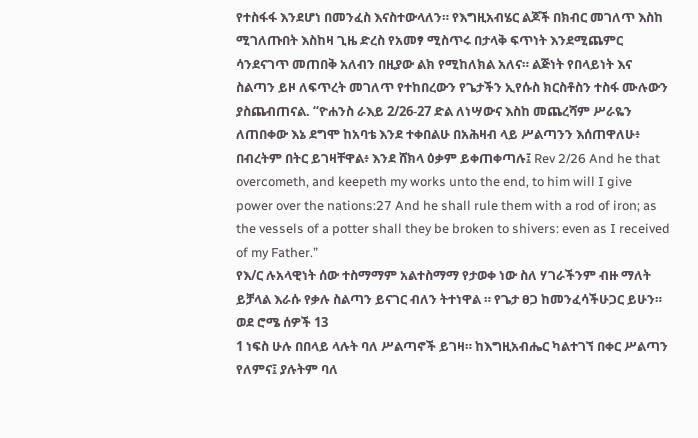የተስፋፋ እንደሆነ በመንፈስ እናስተውላለን። የእግዚአብሄር ልጆች በክብር መገለጥ እስከ ሚገለጡበት እስከዛ ጊዜ ድረስ የአመፃ ሚስጥሩ በታላቅ ፍጥነት እንደሚጨምር ሳንደናገጥ መጠበቅ አለብን በዚያው ልክ የሚከለክል አለና። ልጅነት የበላይነት እና ስልጣን ይዞ ለፍጥረት መገለጥ የተከበረውን የጌታችን ኢየሱስ ክርስቶስን ተስፋ ሙሉውን ያስጨብጠናል. “ዮሐንስ ራእይ 2/26-27 ድል ለነሣውና እስከ መጨረሻም ሥራዬን ለጠበቀው እኔ ደግሞ ከአባቴ እንደ ተቀበልሁ በአሕዛብ ላይ ሥልጣንን እሰጠዋለሁ፥ በብረትም በትር ይገዛቸዋል፥ እንደ ሸክላ ዕቃም ይቀጠቀጣሉ፤ Rev 2/26 And he that overcometh, and keepeth my works unto the end, to him will I give power over the nations:27 And he shall rule them with a rod of iron; as the vessels of a potter shall they be broken to shivers: even as I received of my Father.”
የእ/ር ሉአላዊነት ሰው ተስማማም አልተስማማ የታወቀ ነው ስለ ሃገራችንም ብዙ ማለት ይቻላል እራሱ የቃሉ ስልጣን ይናገር ብለን ትተነዋል ። የጌታ ፀጋ ከመንፈሳችሁጋር ይሁን።
ወደ ሮሜ ሰዎች 13
1 ነፍስ ሁሉ በበላይ ላሉት ባለ ሥልጣኖች ይገዛ። ከእግዚአብሔር ካልተገኘ በቀር ሥልጣን የለምና፤ ያሉትም ባለ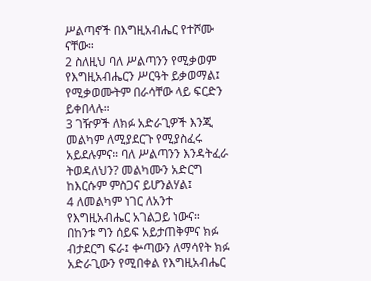ሥልጣኖች በእግዚአብሔር የተሾሙ ናቸው።
2 ስለዚህ ባለ ሥልጣንን የሚቃወም የእግዚአብሔርን ሥርዓት ይቃወማል፤ የሚቃወሙትም በራሳቸው ላይ ፍርድን ይቀበላሉ።
3 ገዥዎች ለክፉ አድራጊዎች እንጂ መልካም ለሚያደርጉ የሚያስፈሩ አይደሉምና። ባለ ሥልጣንን እንዳትፈራ ትወዳለህን? መልካሙን አድርግ ከእርሱም ምስጋና ይሆንልሃል፤
4 ለመልካም ነገር ለአንተ የእግዚአብሔር አገልጋይ ነውና። በከንቱ ግን ሰይፍ አይታጠቅምና ክፉ ብታደርግ ፍራ፤ ቍጣውን ለማሳየት ክፉ አድራጊውን የሚበቀል የእግዚአብሔር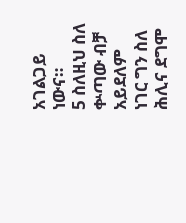አገልጋይ ነውና።
5 ስለዚህ ስለ ቍጣው ብቻ አይደለም ነገር ግን ስለ ሕሊና ደግሞ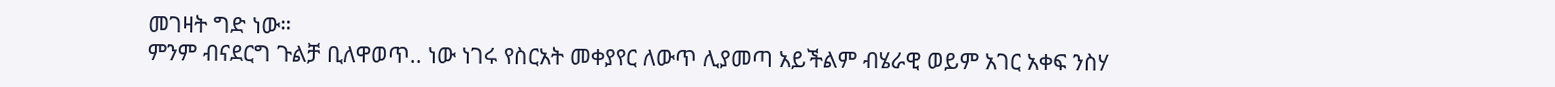መገዛት ግድ ነው።
ምንም ብናደርግ ጉልቻ ቢለዋወጥ.. ነው ነገሩ የስርአት መቀያየር ለውጥ ሊያመጣ አይችልም ብሄራዊ ወይም አገር አቀፍ ንስሃ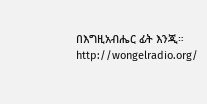በእግዚአብሔር ፊት እንጂ።
http://wongelradio.org/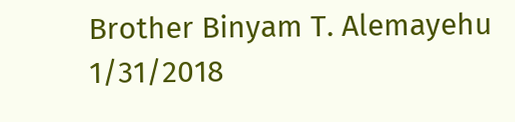Brother Binyam T. Alemayehu 1/31/2018